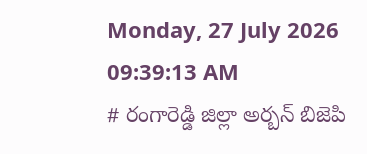Monday, 27 July 2026 09:39:13 AM
# రంగారెడ్డి జిల్లా అర్బన్ బిజెపి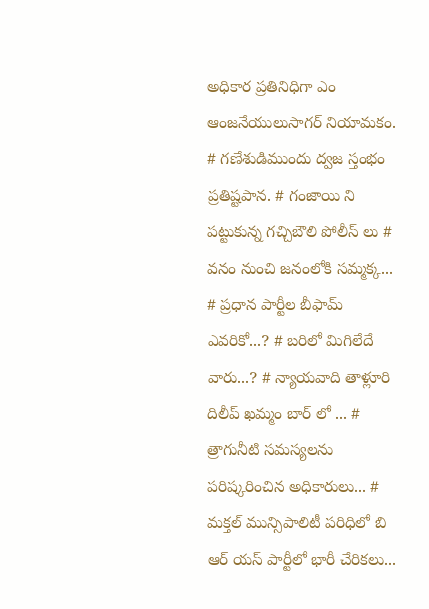అధికార ప్రతినిధిగా ఎం ఆంజనేయులుసాగర్ నియామకం. # గణేశుడిముందు ద్వజ స్తంభం ప్రతిష్టపాన. # గంజాయి ని పట్టుకున్న గచ్చిబౌలి పోలీస్ లు # వనం నుంచి జనంలోకి సమ్మక్క... # ప్రధాన పార్టీల బీఫామ్ ఎవరికో...? # బరిలో మిగిలేదే వారు...? # న్యాయవాది తాళ్లూరి దిలీప్ ఖమ్మం బార్ లో ... # త్రాగునీటి సమస్యలను పరిష్కరించిన అధికారులు... # మక్తల్ మున్సిపాలిటీ పరిధిలో బి ఆర్ యస్ పార్టీలో భారీ చేరికలు...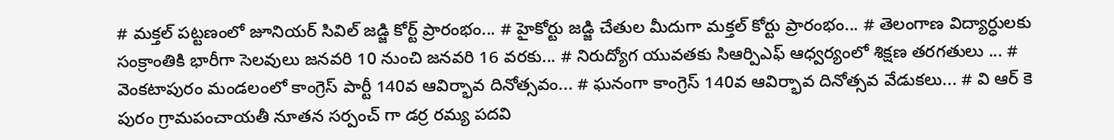# మక్తల్ పట్టణంలో జూనియర్ సివిల్ జడ్జి కోర్ట్ ప్రారంభం... # హైకోర్టు జడ్జి చేతుల మీదుగా మక్తల్ కోర్టు ప్రారంభం... # తెలంగాణ విద్యార్ధులకు సంక్రాంతికి భారీగా సెలవులు జనవరి 10 నుంచి జనవరి 16 వరకు... # నిరుద్యోగ యువతకు సిఆర్పిఎఫ్ ఆధ్వర్యంలో శిక్షణ తరగతులు ... # వెంకటాపురం మండలంలో కాంగ్రెస్ పార్టీ 140వ ఆవిర్భావ దినోత్సవం... # ఘనంగా కాంగ్రెస్ 140వ ఆవిర్భావ దినోత్సవ వేడుకలు... # వి ఆర్ కె పురం గ్రామపంచాయతీ నూతన సర్పంచ్ గా డర్ర రమ్య పదవి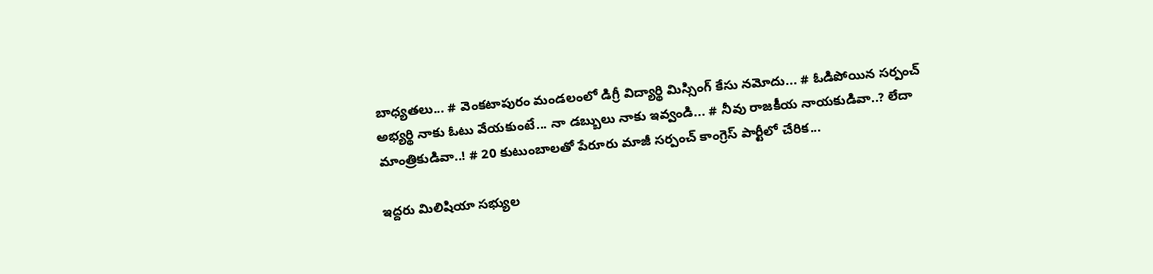బాధ్యతలు... # వెంకటాపురం మండలంలో డిగ్రీ విద్యార్థి మిస్సింగ్ కేసు నమోదు... # ఓడిపోయిన సర్పంచ్ అభ్యర్థి నాకు ఓటు వేయకుంటే... నా డబ్బులు నాకు ఇవ్వండి... # నీవు రాజకీయ నాయకుడివా..? లేదా మాంత్రికుడివా..! # 20 కుటుంబాలతో పేరూరు మాజీ సర్పంచ్ కాంగ్రెస్ పార్టీలో చేరిక...

ఇద్దరు మిలిషియా సభ్యుల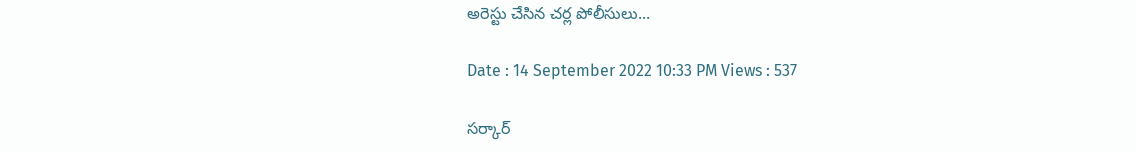అరెస్టు చేసిన చర్ల పోలీసులు...

Date : 14 September 2022 10:33 PM Views : 537

సర్కార్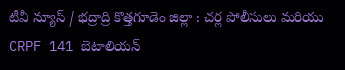టీవీ న్యూస్ / భద్రాద్రి కొత్తగూడెం జిల్లా : చర్ల పోలీసులు మరియు CRPF 141 బెటాలియన్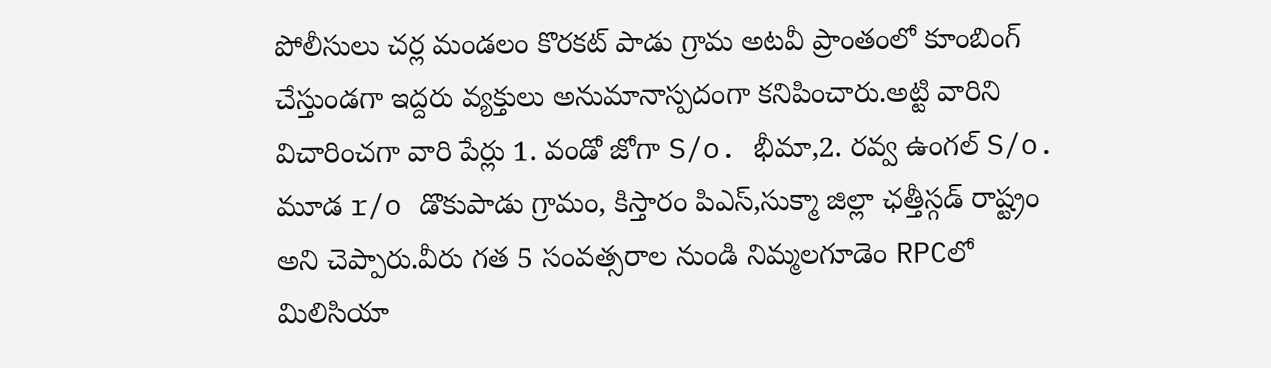పోలీసులు చర్ల మండలం కొరకట్ పాడు గ్రామ అటవీ ప్రాంతంలో కూంబింగ్ చేస్తుండగా ఇద్దరు వ్యక్తులు అనుమానాస్పదంగా కనిపించారు.అట్టి వారిని విచారించగా వారి పేర్లు 1. వండో జోగా S/o. భీమా,2. రవ్వ ఉంగల్ S/o. మూడ r/o డొకుపాడు గ్రామం, కిస్తారం పి‌ఎస్,సుక్మా జిల్లా ఛత్తీస్గడ్ రాష్ట్రం అని చెప్పారు.వీరు గత 5 సంవత్సరాల నుండి నిమ్మలగూడెం RPCలో మిలిసియా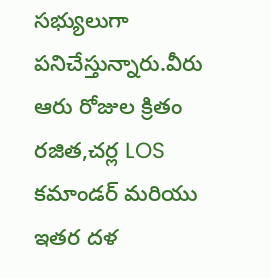సభ్యులుగా పనిచేస్తున్నారు.వీరు ఆరు రోజుల క్రితం రజిత,చర్ల LOS కమాండర్ మరియు ఇతర దళ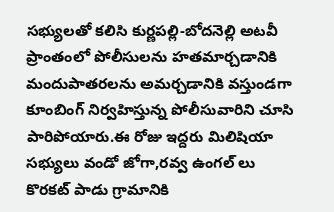సభ్యులతో కలిసి కుర్ణపల్లి-బోదనెల్లి అటవీ ప్రాంతంలో పోలీసులను హతమార్చడానికి మందుపాతరలను అమర్చడానికి వస్తుండగా కూంబింగ్ నిర్వహిస్తున్న పోలీసువారిని చూసి పారిపోయారు.ఈ రోజు ఇద్దరు మిలిషియా సభ్యులు వండో జోగా,రవ్వ ఉంగల్ లు కొరకట్ పాడు గ్రామానికి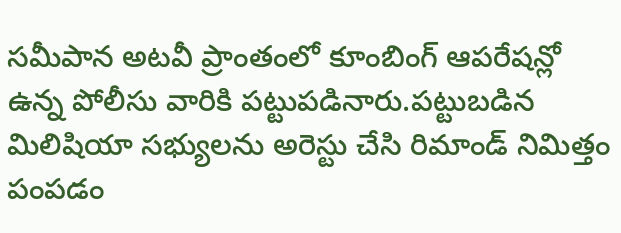సమీపాన అటవీ ప్రాంతంలో కూంబింగ్ ఆపరేషన్లో ఉన్న పోలీసు వారికి పట్టుపడినారు.పట్టుబడిన మిలిషియా సభ్యులను అరెస్టు చేసి రిమాండ్ నిమిత్తం పంపడం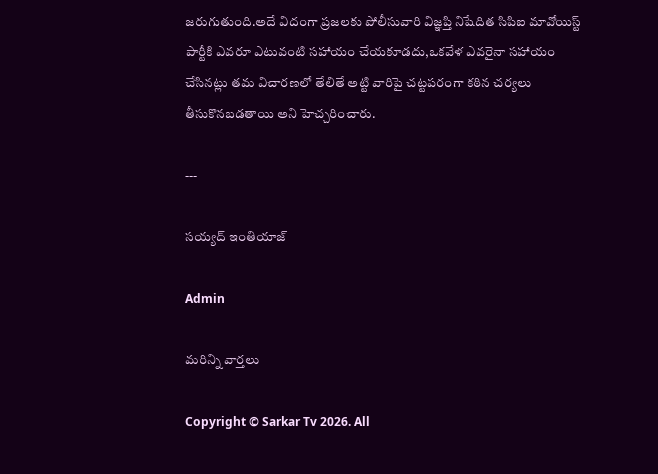జరుగుతుంది.అదే విదంగా ప్రజలకు పోలీసువారి విజ్ఞప్తి నిషేదిత సి‌పి‌ఐ మావోయిస్ట్ పార్టీకి ఎవరూ ఎటువంటి సహాయం చేయకూడదు,ఒకవేళ ఎవరైనా సహాయం చేసినట్లు తమ విచారణలో తేలితే అట్టి వారిపై చట్టపరంగా కఠిన చర్యలు తీసుకొనబడతాయి అని హెచ్చరించారు.

---

సయ్యద్ ఇంతియాజ్

Admin

మరిన్ని వార్తలు

Copyright © Sarkar Tv 2026. All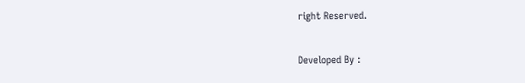right Reserved.

Developed By :